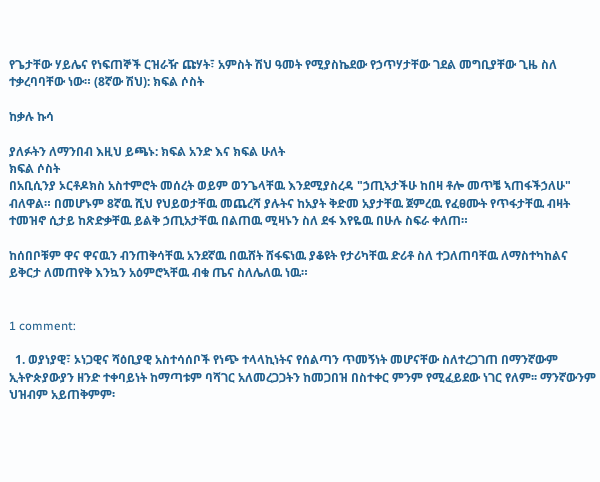የጌታቸው ሃይሌና የነፍጠኞች ርዝራዥ ጩሃት፣ አምስት ሽህ ዓመት የሚያስኬደው የኃጥሃታቸው ገደል መግቢያቸው ጊዜ ስለ ተቃረባባቸው ነው። (8ኛው ሽህ): ክፍል ሶስት

ከቃሉ ኩሳ

ያለፉትን ለማንበብ እዚህ ይጫኑ: ክፍል አንድ እና ክፍል ሁለት
ክፍል ሶስት
በአቢሲንያ ኦርቶዶክስ አስተምሮት መሰረት ወይም ወንጌላቸዉ እንደሚያስረዳ "ኃጢኣታችሁ ከበዛ ቶሎ መጥቼ ኣጠፋችኃለሁ" ብለዋል። በመሆኑም 8ኛዉ ሺህ የህይወታቸዉ መጨረሻ ያሉትና ከአያት ቅድመ አያታቸዉ ጀምረዉ የፈፀሙት የጥፋታቸዉ ብዛት ተመዝኖ ሲታይ ከጽድቃቸዉ ይልቅ ኃጢአታቸዉ በልጠዉ ሚዛኑን ስለ ደፋ እየዬዉ በሁሉ ስፍራ ቀለጠ።

ከሰበቦቹም ዋና ዋናዉን ብንጠቅሳቸዉ አንደኛዉ በዉሸት ሸፋፍነዉ ያቆዩት የታሪካቸዉ ድሪቶ ስለ ተጋለጠባቸዉ ለማስተካከልና ይቅርታ ለመጠየቅ እንኳን አዕምሮኣቸዉ ብቁ ጤና ስለሌለዉ ነዉ።


1 comment:

  1. ወያነያዊ፣ ኦነጋዊና ሻዕቢያዊ አስተሳሰቦች የነጭ ተላላኪነትና የሰልጣን ጥመኝነት መሆናቸው ስለተረጋገጠ በማንኛውም ኢትዮጵያውያን ዘንድ ተቀባይነት ከማጣቱም ባሻገር አለመረጋጋትን ከመጋበዝ በስተቀር ምንም የሚፈይደው ነገር የለም፡፡ ማንኛውንም ህዝብም አይጠቅምም፡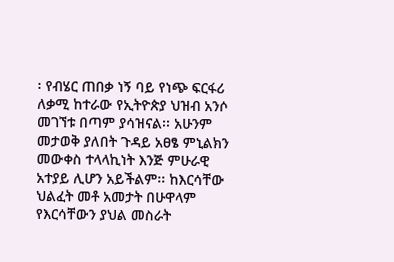፡ የብሄር ጠበቃ ነኝ ባይ የነጭ ፍርፋሪ ለቃሚ ከተራው የኢትዮጵያ ህዝብ አንሶ መገኘቱ በጣም ያሳዝናል፡፡ አሁንም መታወቅ ያለበት ጉዳይ አፀፄ ምኒልክን መውቀስ ተላላኪነት እንጅ ምሁራዊ አተያይ ሊሆን አይችልም፡፡ ከእርሳቸው ህልፈት መቶ አመታት በሁዋላም የእርሳቸውን ያህል መስራት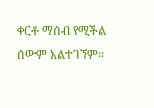ቀርቶ ማሰብ የሚችል ሰውም አልተገኘም፡፡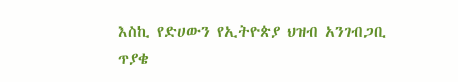እስኪ የድሀውን የኢትዮጵያ ህዝብ አንገብጋቢ ጥያቄ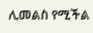ሊመልስ የሚችል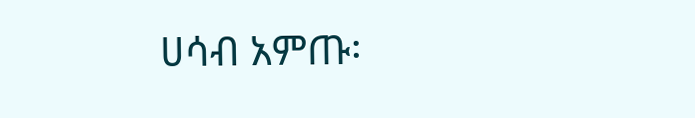ሀሳብ አምጡ፡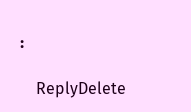፡

    ReplyDelete